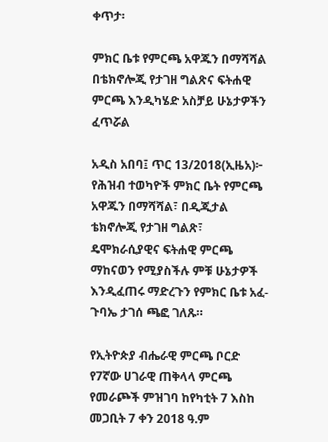ቀጥታ፡

ምክር ቤቱ የምርጫ አዋጁን በማሻሻል በቴክኖሎጂ የታገዘ ግልጽና ፍትሐዊ ምርጫ እንዲካሄድ አስቻይ ሁኔታዎችን ፈጥሯል

አዲስ አበባ፤ ጥር 13/2018(ኢዜአ)፦ የሕዝብ ተወካዮች ምክር ቤት የምርጫ አዋጁን በማሻሻል፣ በዲጂታል ቴክኖሎጂ የታገዘ ግልጽ፣ ዴሞክራሲያዊና ፍትሐዊ ምርጫ ማከናወን የሚያስችሉ ምቹ ሁኔታዎች እንዲፈጠሩ ማድረጉን የምክር ቤቱ አፈ-ጉባኤ ታገሰ ጫፎ ገለጹ።

የኢትዮጵያ ብሔራዊ ምርጫ ቦርድ የ7ኛው ሀገራዊ ጠቅላላ ምርጫ የመራጮች ምዝገባ ከየካቲት 7 እስከ መጋቢት 7 ቀን 2018 ዓ.ም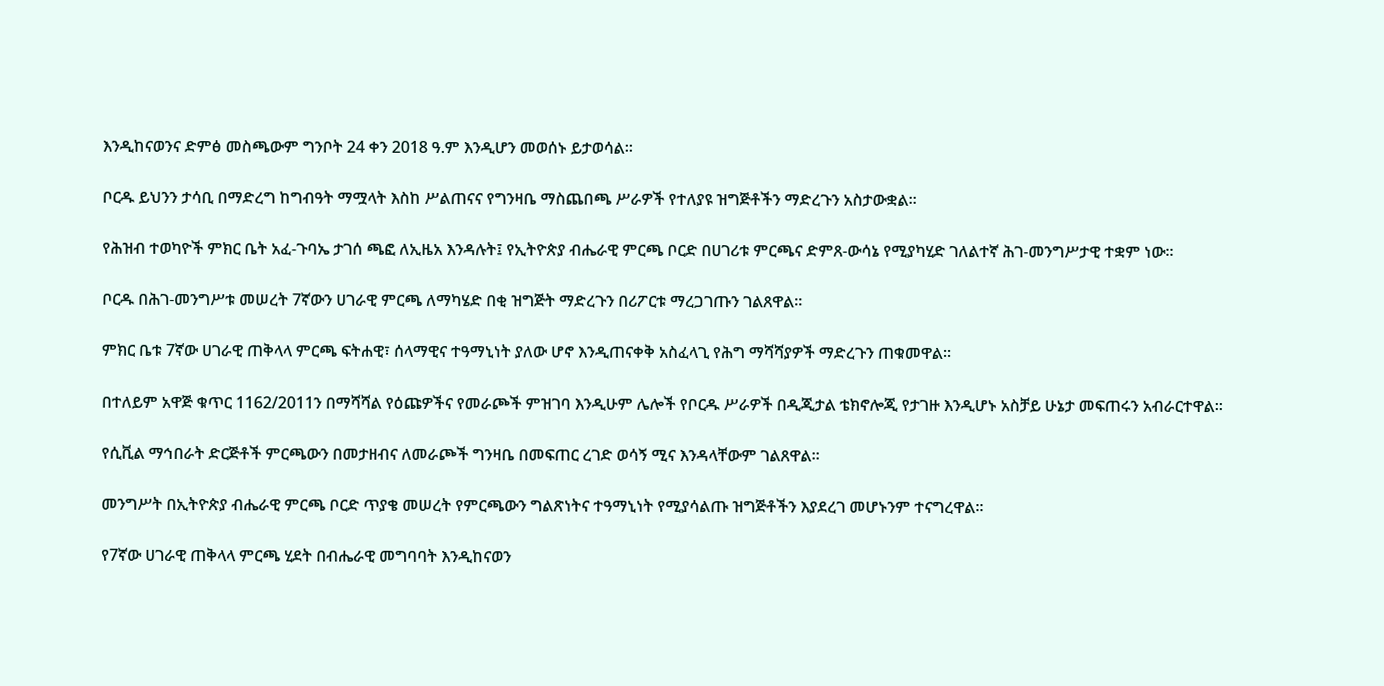እንዲከናወንና ድምፅ መስጫውም ግንቦት 24 ቀን 2018 ዓ.ም እንዲሆን መወሰኑ ይታወሳል።

ቦርዱ ይህንን ታሳቢ በማድረግ ከግብዓት ማሟላት እስከ ሥልጠናና የግንዛቤ ማስጨበጫ ሥራዎች የተለያዩ ዝግጅቶችን ማድረጉን አስታውቋል።

የሕዝብ ተወካዮች ምክር ቤት አፈ-ጉባኤ ታገሰ ጫፎ ለኢዜአ እንዳሉት፤ የኢትዮጵያ ብሔራዊ ምርጫ ቦርድ በሀገሪቱ ምርጫና ድምጸ-ውሳኔ የሚያካሂድ ገለልተኛ ሕገ-መንግሥታዊ ተቋም ነው።

ቦርዱ በሕገ-መንግሥቱ መሠረት 7ኛውን ሀገራዊ ምርጫ ለማካሄድ በቂ ዝግጅት ማድረጉን በሪፖርቱ ማረጋገጡን ገልጸዋል።

ምክር ቤቱ 7ኛው ሀገራዊ ጠቅላላ ምርጫ ፍትሐዊ፣ ሰላማዊና ተዓማኒነት ያለው ሆኖ እንዲጠናቀቅ አስፈላጊ የሕግ ማሻሻያዎች ማድረጉን ጠቁመዋል።

በተለይም አዋጅ ቁጥር 1162/2011ን በማሻሻል የዕጩዎችና የመራጮች ምዝገባ እንዲሁም ሌሎች የቦርዱ ሥራዎች በዲጂታል ቴክኖሎጂ የታገዙ እንዲሆኑ አስቻይ ሁኔታ መፍጠሩን አብራርተዋል።

የሲቪል ማኅበራት ድርጅቶች ምርጫውን በመታዘብና ለመራጮች ግንዛቤ በመፍጠር ረገድ ወሳኝ ሚና እንዳላቸውም ገልጸዋል።

መንግሥት በኢትዮጵያ ብሔራዊ ምርጫ ቦርድ ጥያቄ መሠረት የምርጫውን ግልጽነትና ተዓማኒነት የሚያሳልጡ ዝግጅቶችን እያደረገ መሆኑንም ተናግረዋል።

የ7ኛው ሀገራዊ ጠቅላላ ምርጫ ሂደት በብሔራዊ መግባባት እንዲከናወን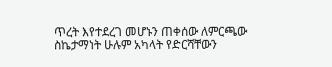ጥረት እየተደረገ መሆኑን ጠቀሰው ለምርጫው ስኬታማነት ሁሉም አካላት የድርሻቸውን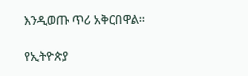እንዲወጡ ጥሪ አቅርበዋል።

የኢትዮጵያ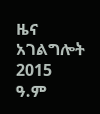ዜና አገልግሎት
2015
ዓ.ም